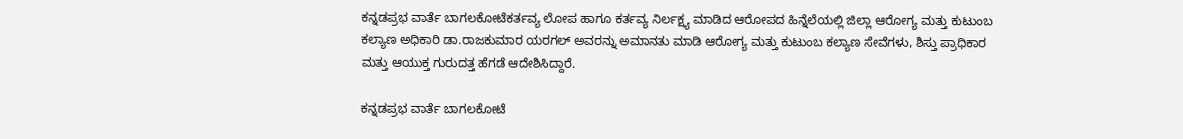ಕನ್ನಡಪ್ರಭ ವಾರ್ತೆ ಬಾಗಲಕೋಟೆಕರ್ತವ್ಯ ಲೋಪ ಹಾಗೂ ಕರ್ತವ್ಯ ನಿರ್ಲಕ್ಷ್ಯ ಮಾಡಿದ ಆರೋಪದ ಹಿನ್ನೆಲೆಯಲ್ಲಿ ಜಿಲ್ಲಾ ಆರೋಗ್ಯ ಮತ್ತು ಕುಟುಂಬ ಕಲ್ಯಾಣ ಅಧಿಕಾರಿ ಡಾ.ರಾಜಕುಮಾರ ಯರಗಲ್ ಅವರನ್ನು ಅಮಾನತು ಮಾಡಿ ಆರೋಗ್ಯ ಮತ್ತು ಕುಟುಂಬ ಕಲ್ಯಾಣ ಸೇವೆಗಳು, ಶಿಸ್ತು ಪ್ರಾಧಿಕಾರ ಮತ್ತು ಆಯುಕ್ತ ಗುರುದತ್ತ ಹೆಗಡೆ ಆದೇಶಿಸಿದ್ದಾರೆ.

ಕನ್ನಡಪ್ರಭ ವಾರ್ತೆ ಬಾಗಲಕೋಟೆ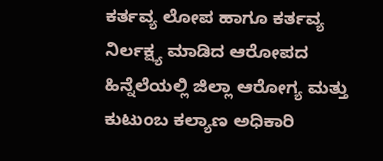ಕರ್ತವ್ಯ ಲೋಪ ಹಾಗೂ ಕರ್ತವ್ಯ ನಿರ್ಲಕ್ಷ್ಯ ಮಾಡಿದ ಆರೋಪದ ಹಿನ್ನೆಲೆಯಲ್ಲಿ ಜಿಲ್ಲಾ ಆರೋಗ್ಯ ಮತ್ತು ಕುಟುಂಬ ಕಲ್ಯಾಣ ಅಧಿಕಾರಿ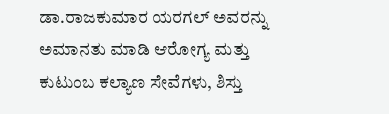ಡಾ.ರಾಜಕುಮಾರ ಯರಗಲ್ ಅವರನ್ನು ಅಮಾನತು ಮಾಡಿ ಆರೋಗ್ಯ ಮತ್ತು ಕುಟುಂಬ ಕಲ್ಯಾಣ ಸೇವೆಗಳು, ಶಿಸ್ತು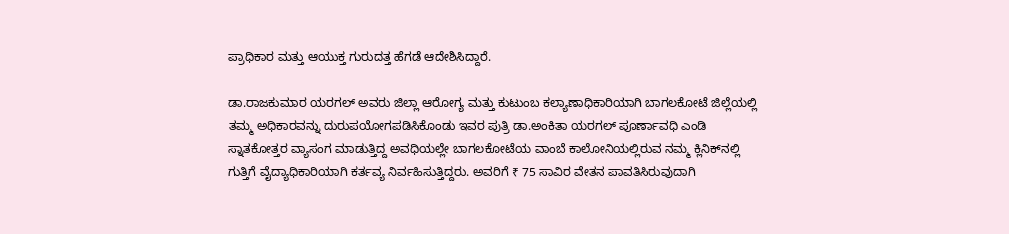ಪ್ರಾಧಿಕಾರ ಮತ್ತು ಆಯುಕ್ತ ಗುರುದತ್ತ ಹೆಗಡೆ ಆದೇಶಿಸಿದ್ದಾರೆ.

ಡಾ.ರಾಜಕುಮಾರ ಯರಗಲ್ ಅವರು ಜಿಲ್ಲಾ ಆರೋಗ್ಯ ಮತ್ತು ಕುಟುಂಬ ಕಲ್ಯಾಣಾಧಿಕಾರಿಯಾಗಿ ಬಾಗಲಕೋಟೆ ಜಿಲ್ಲೆಯಲ್ಲಿ ತಮ್ಮ ಅಧಿಕಾರವನ್ನು ದುರುಪಯೋಗಪಡಿಸಿಕೊಂಡು ಇವರ ಪುತ್ರಿ ಡಾ.ಅಂಕಿತಾ ಯರಗಲ್ ಪೂರ್ಣಾವಧಿ ಎಂಡಿ ಸ್ನಾತಕೋತ್ತರ ವ್ಯಾಸಂಗ ಮಾಡುತ್ತಿದ್ದ ಅವಧಿಯಲ್ಲೇ ಬಾಗಲಕೋಟೆಯ ವಾಂಬೆ ಕಾಲೋನಿಯಲ್ಲಿರುವ ನಮ್ಮ ಕ್ಲಿನಿಕ್‌ನಲ್ಲಿ ಗುತ್ತಿಗೆ ವೈದ್ಯಾಧಿಕಾರಿಯಾಗಿ ಕರ್ತವ್ಯ ನಿರ್ವಹಿಸುತ್ತಿದ್ದರು. ಅವರಿಗೆ ₹ 75 ಸಾವಿರ ವೇತನ ಪಾವತಿಸಿರುವುದಾಗಿ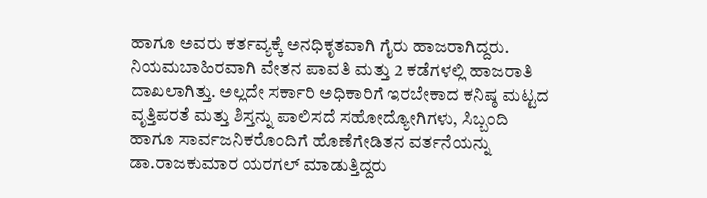ಹಾಗೂ ಅವರು ಕರ್ತವ್ಯಕ್ಕೆ ಅನಧಿಕೃತವಾಗಿ ಗೈರು ಹಾಜರಾಗಿದ್ದರು. ನಿಯಮಬಾಹಿರವಾಗಿ ವೇತನ ಪಾವತಿ ಮತ್ತು 2 ಕಡೆಗಳಲ್ಲಿ ಹಾಜರಾತಿ ದಾಖಲಾಗಿತ್ತು. ಅಲ್ಲದೇ ಸರ್ಕಾರಿ ಅಧಿಕಾರಿಗೆ ಇರಬೇಕಾದ ಕನಿಷ್ಠ ಮಟ್ಟದ ವೃತ್ತಿಪರತೆ ಮತ್ತು ಶಿಸ್ತನ್ನು ಪಾಲಿಸದೆ ಸಹೋದ್ಯೋಗಿಗಳು, ಸಿಬ್ಬಂದಿ ಹಾಗೂ ಸಾರ್ವಜನಿಕರೊಂದಿಗೆ ಹೊಣೆಗೇಡಿತನ ವರ್ತನೆಯನ್ನು ಡಾ.ರಾಜಕುಮಾರ ಯರಗಲ್ ಮಾಡುತ್ತಿದ್ದರು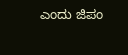ಎಂದು ಜಿಪಂ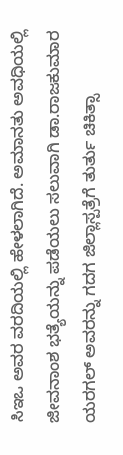ಸಿಇಒ ಅವರ ವರದಿಯಲ್ಲಿ ಹೇಳಲಾಗಿದೆ. ಅಮಾನತು ಅವಧಿಯಲ್ಲಿ ಜೀವನಾಂಶ ಭತ್ಯೆಯನ್ನು ಪಡೆಯಲು ಸಲುವಾಗಿ ಡಾ.ರಾಜಕುಮಾರ ಯರಗಲ್ ಅವರನ್ನು ಗದಗ ಜಿಲ್ಲಾಸ್ಪತ್ರೆಗೆ ತುರ್ತು ಚಿಕಿತ್ಸಾ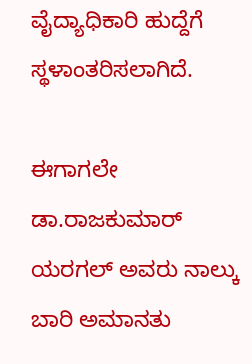ವೈದ್ಯಾಧಿಕಾರಿ ಹುದ್ದೆಗೆ ಸ್ಥಳಾಂತರಿಸಲಾಗಿದೆ.

ಈಗಾಗಲೇ ಡಾ.ರಾಜಕುಮಾರ್ ಯರಗಲ್ ಅವರು ನಾಲ್ಕು ಬಾರಿ ಅಮಾನತು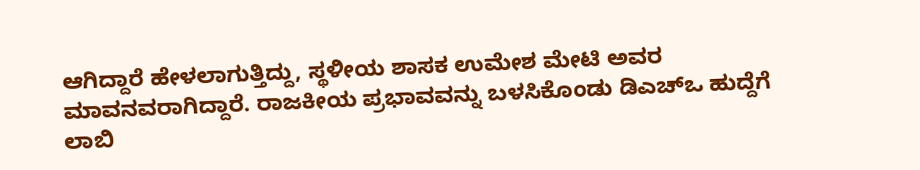ಆಗಿದ್ದಾರೆ ಹೇಳಲಾಗುತ್ತಿದ್ದು, ಸ್ಥಳೀಯ ಶಾಸಕ ಉಮೇಶ ಮೇಟಿ ಅವರ ಮಾವನವರಾಗಿದ್ದಾರೆ. ರಾಜಕೀಯ ಪ್ರಭಾವವನ್ನು ಬಳಸಿಕೊಂಡು ಡಿಎಚ್‌ಒ ಹುದ್ದೆಗೆ ಲಾಬಿ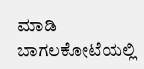ಮಾಡಿ ಬಾಗಲಕೋಟೆಯಲ್ಲಿ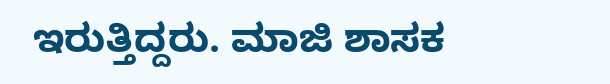ಇರುತ್ತಿದ್ದರು. ಮಾಜಿ ಶಾಸಕ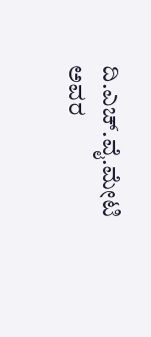ದಿ.ಎಚ್.ವೈ.ಮೇಟಿ ಅವರ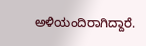ಅಳಿಯಂದಿರಾಗಿದ್ದಾರೆ.